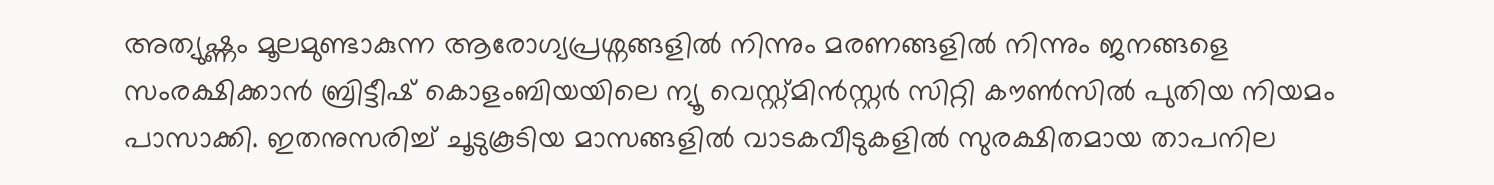അത്യുഷ്ണം മൂലമുണ്ടാകുന്ന ആരോഗ്യപ്രശ്നങ്ങളിൽ നിന്നും മരണങ്ങളിൽ നിന്നും ജനങ്ങളെ സംരക്ഷിക്കാൻ ബ്രിട്ടീഷ് കൊളംബിയയിലെ ന്യൂ വെസ്റ്റ്മിൻസ്റ്റർ സിറ്റി കൗൺസിൽ പുതിയ നിയമം പാസാക്കി. ഇതനുസരിച്ച് ചൂടുകൂടിയ മാസങ്ങളിൽ വാടകവീടുകളിൽ സുരക്ഷിതമായ താപനില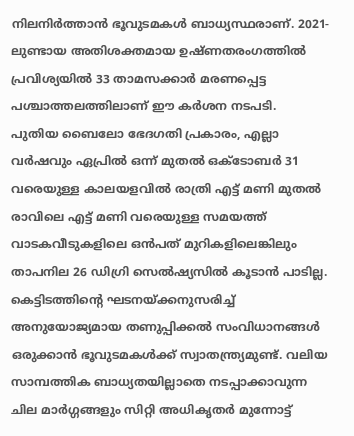നിലനിർത്താൻ ഭൂവുടമകൾ ബാധ്യസ്ഥരാണ്. 2021-ലുണ്ടായ അതിശക്തമായ ഉഷ്ണതരംഗത്തിൽ പ്രവിശ്യയിൽ 33 താമസക്കാർ മരണപ്പെട്ട പശ്ചാത്തലത്തിലാണ് ഈ കർശന നടപടി.
പുതിയ ബൈലോ ഭേദഗതി പ്രകാരം, എല്ലാ വർഷവും ഏപ്രിൽ ഒന്ന് മുതൽ ഒക്ടോബർ 31 വരെയുള്ള കാലയളവിൽ രാത്രി എട്ട് മണി മുതൽ രാവിലെ എട്ട് മണി വരെയുള്ള സമയത്ത് വാടകവീടുകളിലെ ഒൻപത് മുറികളിലെങ്കിലും താപനില 26 ഡിഗ്രി സെൽഷ്യസിൽ കൂടാൻ പാടില്ല. കെട്ടിടത്തിൻ്റെ ഘടനയ്ക്കനുസരിച്ച് അനുയോജ്യമായ തണുപ്പിക്കൽ സംവിധാനങ്ങൾ ഒരുക്കാൻ ഭൂവുടമകൾക്ക് സ്വാതന്ത്ര്യമുണ്ട്. വലിയ സാമ്പത്തിക ബാധ്യതയില്ലാതെ നടപ്പാക്കാവുന്ന ചില മാർഗ്ഗങ്ങളും സിറ്റി അധികൃതർ മുന്നോട്ട്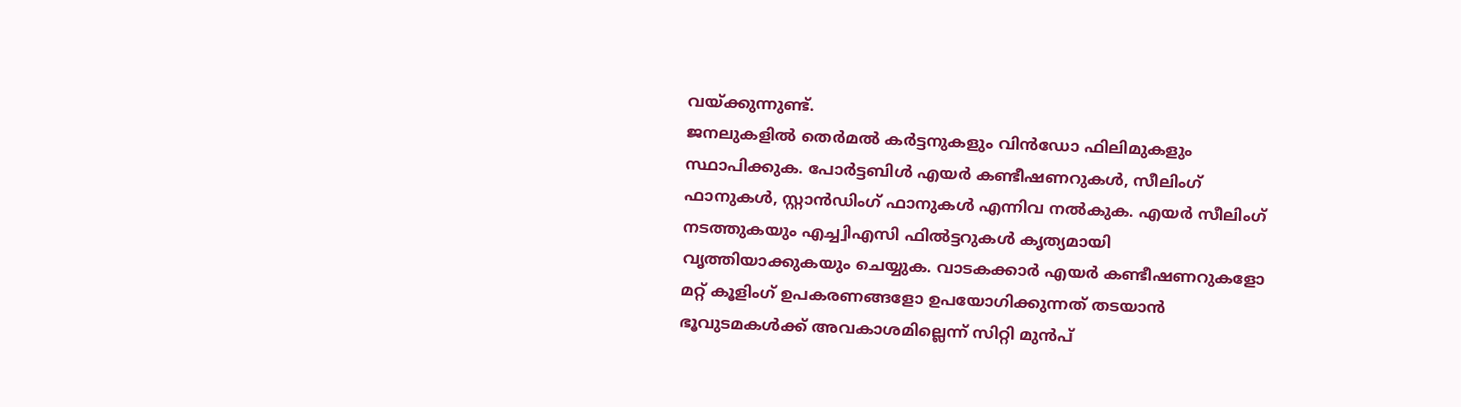വയ്ക്കുന്നുണ്ട്.
ജനലുകളിൽ തെർമൽ കർട്ടനുകളും വിൻഡോ ഫിലിമുകളും സ്ഥാപിക്കുക. പോർട്ടബിൾ എയർ കണ്ടീഷണറുകൾ, സീലിംഗ് ഫാനുകൾ, സ്റ്റാൻഡിംഗ് ഫാനുകൾ എന്നിവ നൽകുക. എയർ സീലിംഗ് നടത്തുകയും എച്ച്വിഎസി ഫിൽട്ടറുകൾ കൃത്യമായി വൃത്തിയാക്കുകയും ചെയ്യുക. വാടകക്കാർ എയർ കണ്ടീഷണറുകളോ മറ്റ് കൂളിംഗ് ഉപകരണങ്ങളോ ഉപയോഗിക്കുന്നത് തടയാൻ ഭൂവുടമകൾക്ക് അവകാശമില്ലെന്ന് സിറ്റി മുൻപ്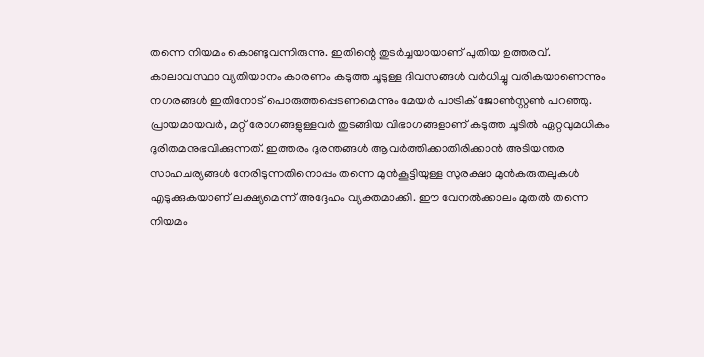തന്നെ നിയമം കൊണ്ടുവന്നിരുന്നു. ഇതിന്റെ തുടർച്ചയായാണ് പുതിയ ഉത്തരവ്.
കാലാവസ്ഥാ വ്യതിയാനം കാരണം കടുത്ത ചൂടുള്ള ദിവസങ്ങൾ വർധിച്ചു വരികയാണെന്നും നഗരങ്ങൾ ഇതിനോട് പൊരുത്തപ്പെടണമെന്നും മേയർ പാട്രിക് ജോൺസ്റ്റൺ പറഞ്ഞു. പ്രായമായവർ, മറ്റ് രോഗങ്ങളുള്ളവർ തുടങ്ങിയ വിഭാഗങ്ങളാണ് കടുത്ത ചൂടിൽ ഏറ്റവുമധികം ദുരിതമനുഭവിക്കുന്നത്. ഇത്തരം ദുരന്തങ്ങൾ ആവർത്തിക്കാതിരിക്കാൻ അടിയന്തര സാഹചര്യങ്ങൾ നേരിടുന്നതിനൊപ്പം തന്നെ മുൻകൂട്ടിയുള്ള സുരക്ഷാ മുൻകരുതലുകൾ എടുക്കുകയാണ് ലക്ഷ്യമെന്ന് അദ്ദേഹം വ്യക്തമാക്കി. ഈ വേനൽക്കാലം മുതൽ തന്നെ നിയമം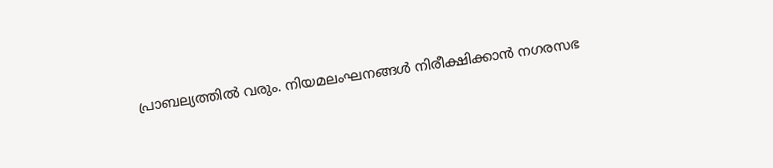പ്രാബല്യത്തിൽ വരും. നിയമലംഘനങ്ങൾ നിരീക്ഷിക്കാൻ നഗരസഭ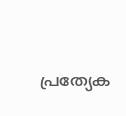പ്രത്യേക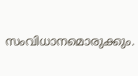സംവിധാനമൊരുക്കും.